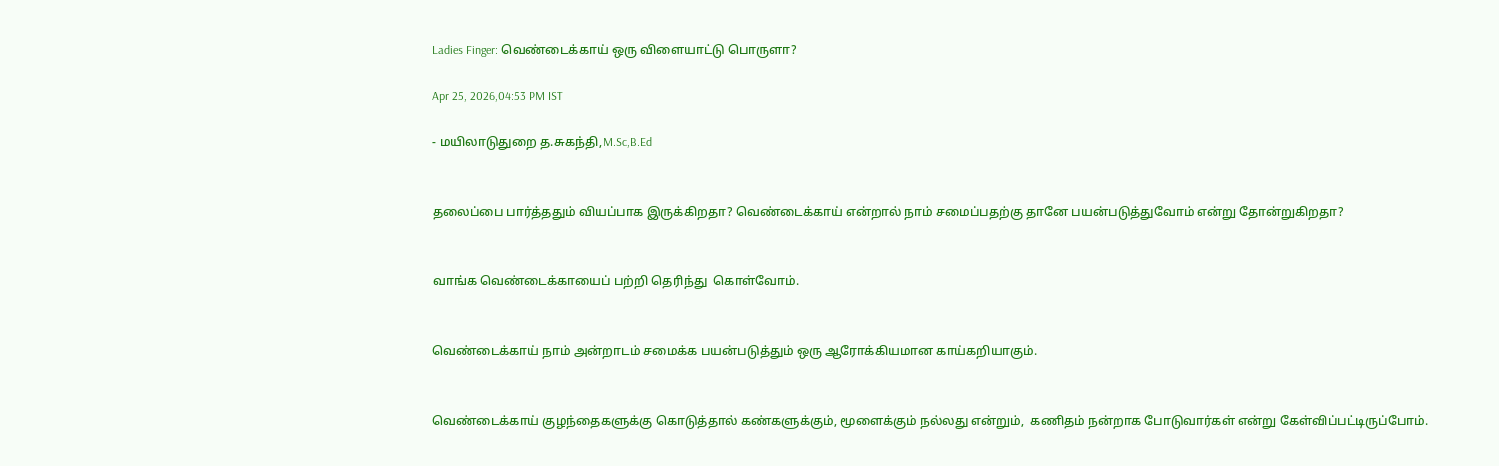Ladies Finger: வெண்டைக்காய் ஒரு விளையாட்டு பொருளா?

Apr 25, 2026,04:53 PM IST

- மயிலாடுதுறை த.சுகந்தி,M.Sc,B.Ed


தலைப்பை பார்த்ததும் வியப்பாக இருக்கிறதா? வெண்டைக்காய் என்றால் நாம் சமைப்பதற்கு தானே பயன்படுத்துவோம் என்று தோன்றுகிறதா?


வாங்க வெண்டைக்காயைப் பற்றி தெரிந்து  கொள்வோம்.


வெண்டைக்காய் நாம் அன்றாடம் சமைக்க பயன்படுத்தும் ஒரு ஆரோக்கியமான காய்கறியாகும்.


வெண்டைக்காய் குழந்தைகளுக்கு கொடுத்தால் கண்களுக்கும், மூளைக்கும் நல்லது என்றும்,  கணிதம் நன்றாக போடுவார்கள் என்று கேள்விப்பட்டிருப்போம்.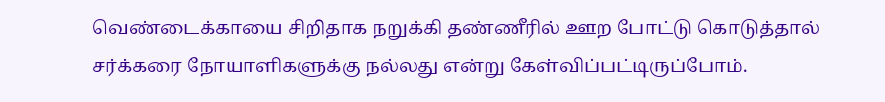வெண்டைக்காயை சிறிதாக நறுக்கி தண்ணீரில் ஊற போட்டு கொடுத்தால் சர்க்கரை நோயாளிகளுக்கு நல்லது என்று கேள்விப்பட்டிருப்போம்.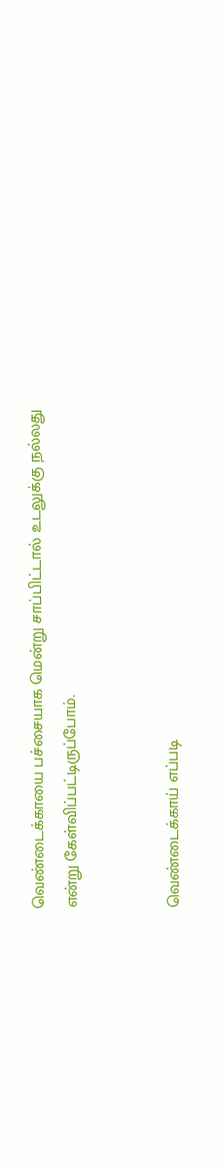வெண்டைக்காயை பச்சையாக மென்று சாப்பிட்டால் உடலுக்கு நல்லது என்று கேள்விப்பட்டிருப்போம்.


வெண்டைக்காய் எப்படி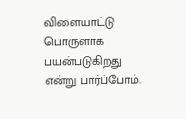விளையாட்டு பொருளாக பயன்படுகிறது என்று பார்ப்போம்.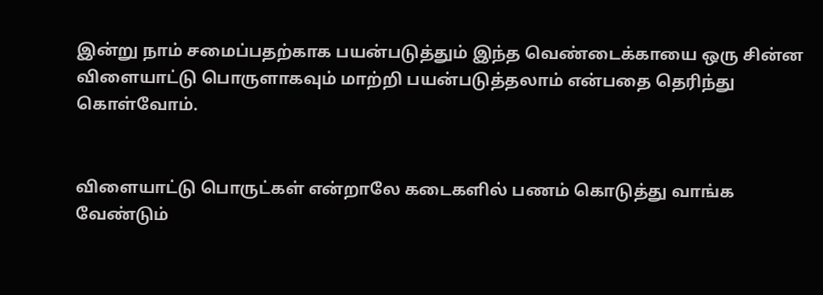இன்று நாம் சமைப்பதற்காக பயன்படுத்தும் இந்த வெண்டைக்காயை ஒரு சின்ன விளையாட்டு பொருளாகவும் மாற்றி பயன்படுத்தலாம் என்பதை தெரிந்து கொள்வோம்.


விளையாட்டு பொருட்கள் என்றாலே கடைகளில் பணம் கொடுத்து வாங்க வேண்டும்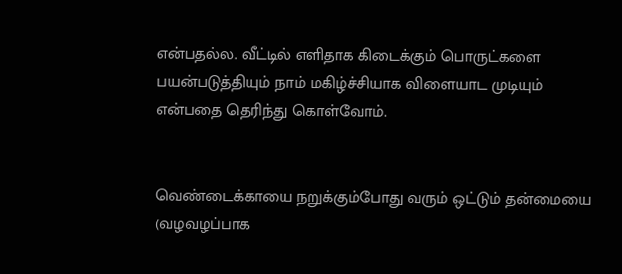என்பதல்ல. வீட்டில் எளிதாக கிடைக்கும் பொருட்களை பயன்படுத்தியும் நாம் மகிழ்ச்சியாக விளையாட முடியும் என்பதை தெரிந்து கொள்வோம்.


வெண்டைக்காயை நறுக்கும்போது வரும் ஒட்டும் தன்மையை (வழவழப்பாக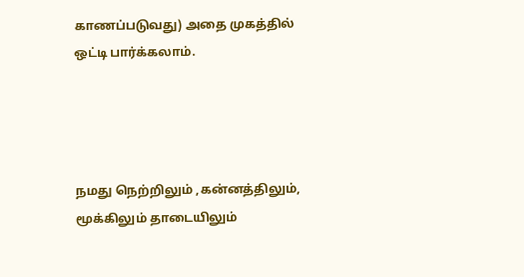காணப்படுவது) அதை முகத்தில் ஒட்டி பார்க்கலாம்.




நமது நெற்றிலும் ,கன்னத்திலும், மூக்கிலும் தாடையிலும்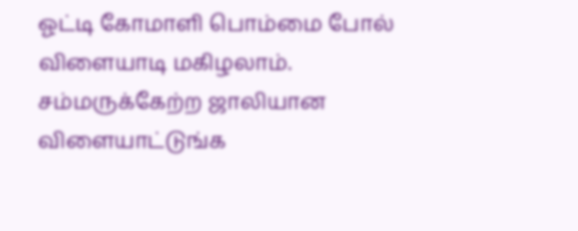ஓட்டி கோமாளி பொம்மை போல் விளையாடி மகிழலாம். சம்மருக்கேற்ற ஜாலியான விளையாட்டுங்க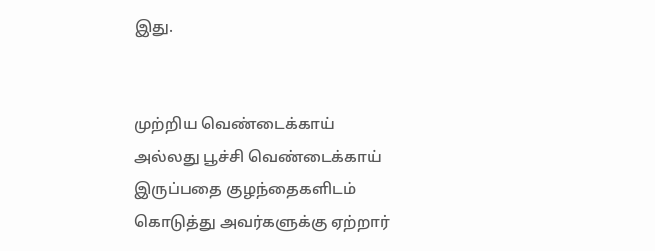இது.


முற்றிய வெண்டைக்காய் அல்லது பூச்சி வெண்டைக்காய் இருப்பதை குழந்தைகளிடம் கொடுத்து அவர்களுக்கு ஏற்றார்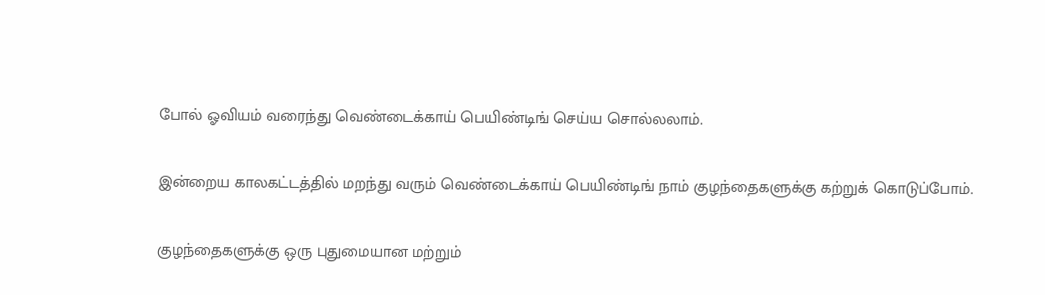போல் ஓவியம் வரைந்து வெண்டைக்காய் பெயிண்டிங் செய்ய சொல்லலாம்.


இன்றைய காலகட்டத்தில் மறந்து வரும் வெண்டைக்காய் பெயிண்டிங் நாம் குழந்தைகளுக்கு கற்றுக் கொடுப்போம்.


குழந்தைகளுக்கு ஒரு புதுமையான மற்றும்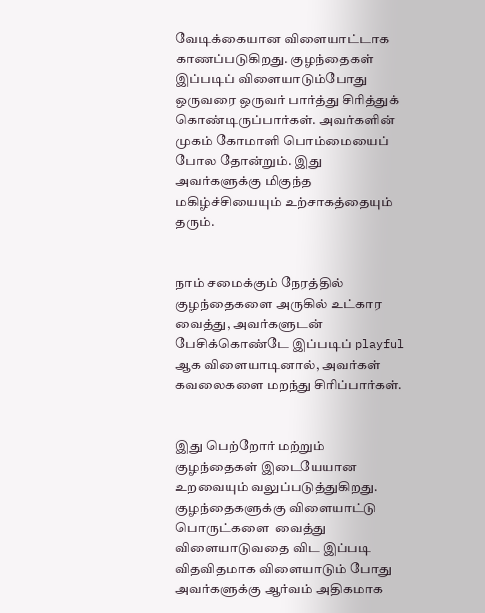வேடிக்கையான விளையாட்டாக காணப்படுகிறது. குழந்தைகள் இப்படிப் விளையாடும்போது ஒருவரை ஒருவர் பார்த்து சிரித்துக் கொண்டிருப்பார்கள். அவர்களின் முகம் கோமாளி பொம்மையைப் போல தோன்றும். இது அவர்களுக்கு மிகுந்த மகிழ்ச்சியையும் உற்சாகத்தையும் தரும்.


நாம் சமைக்கும் நேரத்தில் குழந்தைகளை அருகில் உட்கார வைத்து, அவர்களுடன் பேசிக்கொண்டே இப்படிப் playful ஆக விளையாடினால், அவர்கள் கவலைகளை மறந்து சிரிப்பார்கள்.


இது பெற்றோர் மற்றும் குழந்தைகள் இடையேயான உறவையும் வலுப்படுத்துகிறது. குழந்தைகளுக்கு விளையாட்டு பொருட்களை  வைத்து விளையாடுவதை விட இப்படி விதவிதமாக விளையாடும் போது அவர்களுக்கு ஆர்வம் அதிகமாக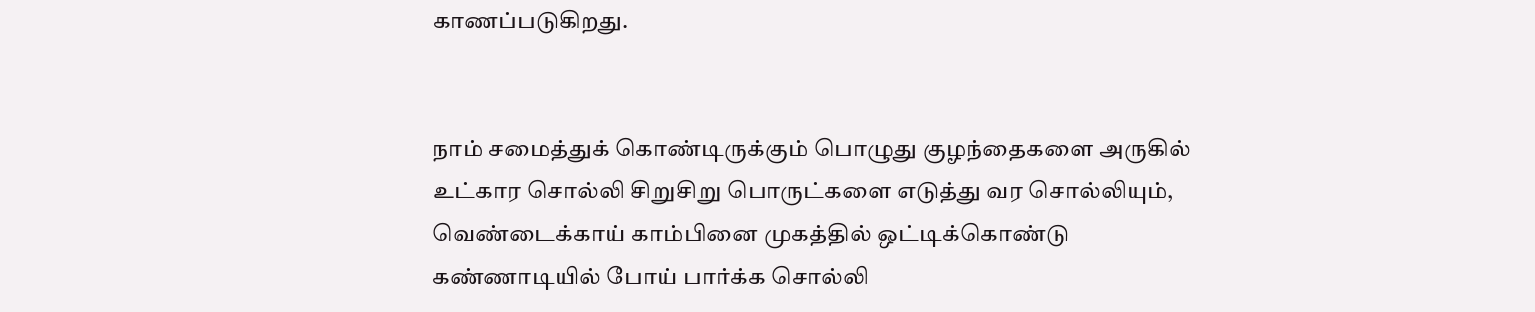காணப்படுகிறது.


நாம் சமைத்துக் கொண்டிருக்கும் பொழுது குழந்தைகளை அருகில் உட்கார சொல்லி சிறுசிறு பொருட்களை எடுத்து வர சொல்லியும், வெண்டைக்காய் காம்பினை முகத்தில் ஒட்டிக்கொண்டு கண்ணாடியில் போய் பார்க்க சொல்லி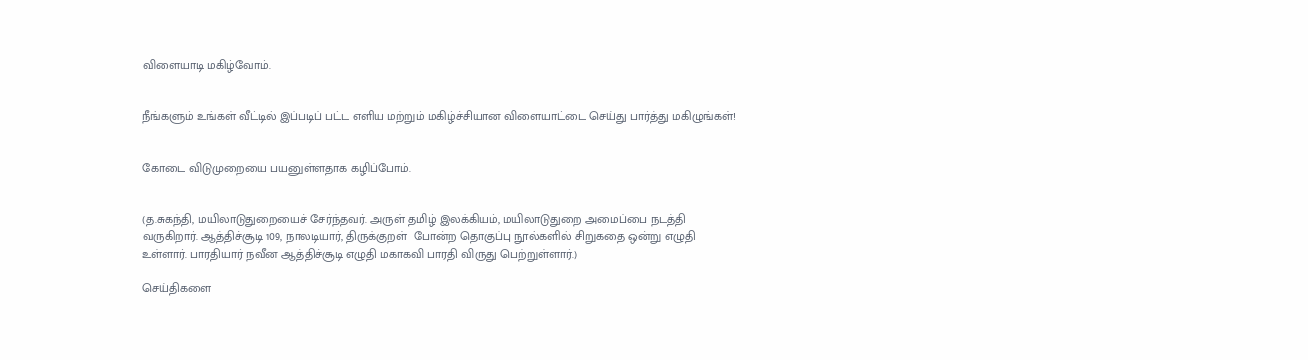விளையாடி மகிழ்வோம்.


நீங்களும் உங்கள் வீட்டில் இப்படிப் பட்ட எளிய மற்றும் மகிழ்ச்சியான விளையாட்டை செய்து பார்த்து மகிழுங்கள்!


கோடை விடுமுறையை பயனுள்ளதாக கழிப்போம்.


(த.சுகந்தி, மயிலாடுதுறையைச் சேர்ந்தவர். அருள் தமிழ் இலக்கியம், மயிலாடுதுறை அமைப்பை நடத்தி வருகிறார். ஆத்திச்சூடி 109, நாலடியார், திருக்குறள்  போன்ற தொகுப்பு நூல்களில் சிறுகதை ஒன்று எழுதி உள்ளார். பாரதியார் நவீன ஆத்திச்சூடி எழுதி மகாகவி பாரதி விருது பெற்றுள்ளார்.)

செய்திகளை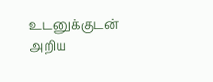உடனுக்குடன் அறிய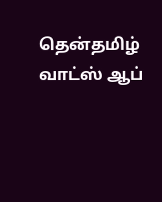தென்தமிழ் வாட்ஸ் ஆப்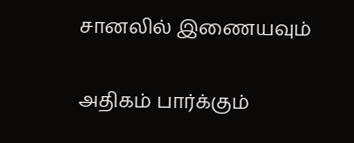சானலில் இணையவும்

அதிகம் பார்க்கும்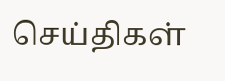செய்திகள்